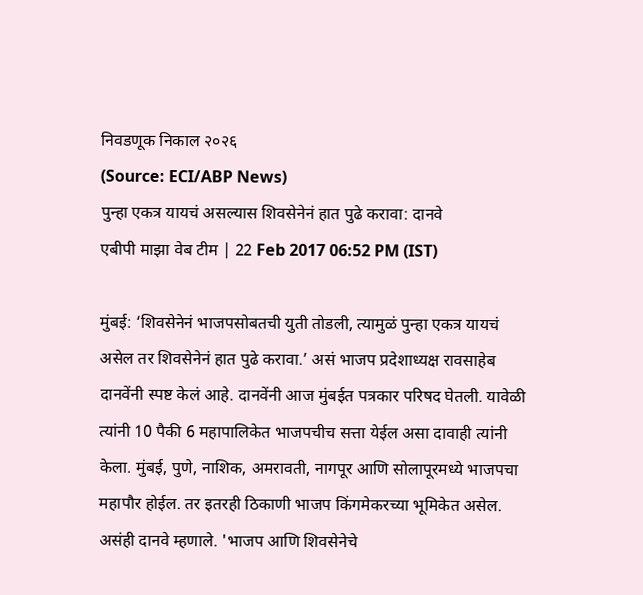निवडणूक निकाल २०२६
(Source: ECI/ABP News)
पुन्हा एकत्र यायचं असल्यास शिवसेनेनं हात पुढे करावा: दानवे
एबीपी माझा वेब टीम | 22 Feb 2017 06:52 PM (IST)

मुंबई: ‘शिवसेनेनं भाजपसोबतची युती तोडली, त्यामुळं पुन्हा एकत्र यायचं असेल तर शिवसेनेनं हात पुढे करावा.’ असं भाजप प्रदेशाध्यक्ष रावसाहेब दानवेंनी स्पष्ट केलं आहे. दानवेंनी आज मुंबईत पत्रकार परिषद घेतली. यावेळी त्यांनी 10 पैकी 6 महापालिकेत भाजपचीच सत्ता येईल असा दावाही त्यांनी केला. मुंबई, पुणे, नाशिक, अमरावती, नागपूर आणि सोलापूरमध्ये भाजपचा महापौर होईल. तर इतरही ठिकाणी भाजप किंगमेकरच्या भूमिकेत असेल. असंही दानवे म्हणाले. 'भाजप आणि शिवसेनेचे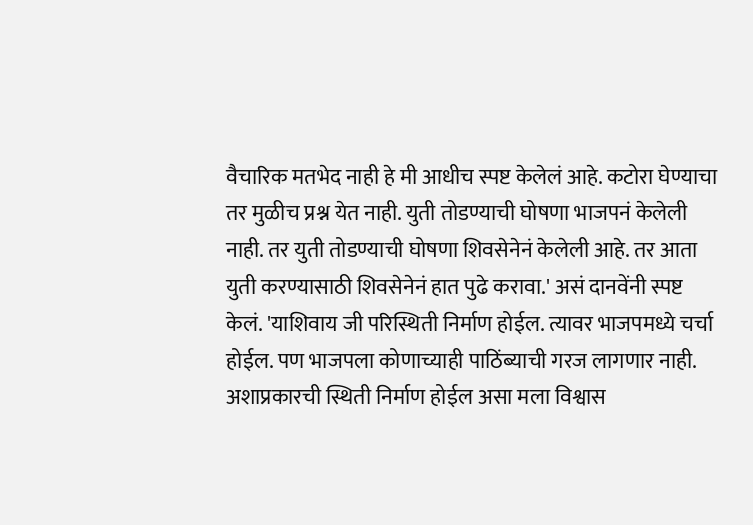वैचारिक मतभेद नाही हे मी आधीच स्पष्ट केलेलं आहे. कटोरा घेण्याचा तर मुळीच प्रश्न येत नाही. युती तोडण्याची घोषणा भाजपनं केलेली नाही. तर युती तोडण्याची घोषणा शिवसेनेनं केलेली आहे. तर आता युती करण्यासाठी शिवसेनेनं हात पुढे करावा.' असं दानवेंनी स्पष्ट केलं. 'याशिवाय जी परिस्थिती निर्माण होईल. त्यावर भाजपमध्ये चर्चा होईल. पण भाजपला कोणाच्याही पाठिंब्याची गरज लागणार नाही. अशाप्रकारची स्थिती निर्माण होईल असा मला विश्वास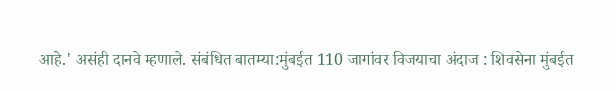आहे.' असंही दानवे म्हणाले. संबंधित बातम्या:मुंबईत 110 जागांवर विजयाचा अंदाज : शिवसेना मुंबईत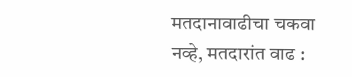मतदानावाढीचा चकवा नव्हे, मतदारांत वाढ :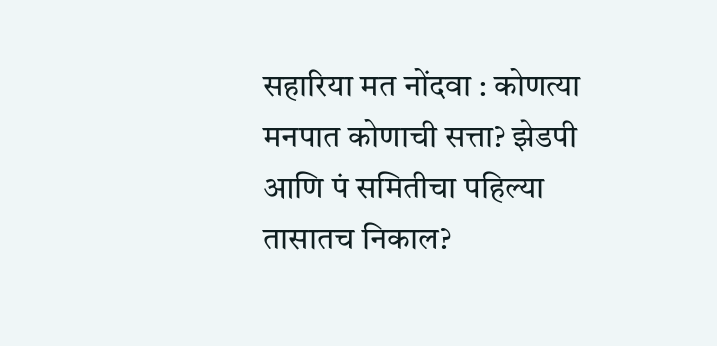सहारिया मत नोंदवा : कोणत्या मनपात कोणाची सत्ता? झेडपी आणि पं समितीचा पहिल्या तासातच निकाल?